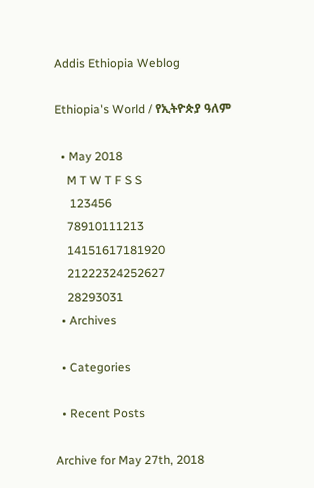Addis Ethiopia Weblog

Ethiopia's World / የኢትዮጵያ ዓለም

  • May 2018
    M T W T F S S
     123456
    78910111213
    14151617181920
    21222324252627
    28293031
  • Archives

  • Categories

  • Recent Posts

Archive for May 27th, 2018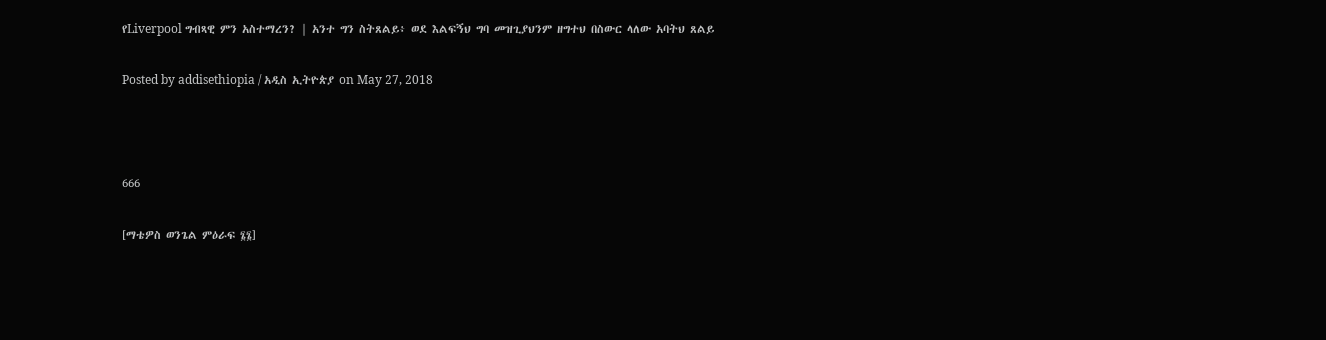የLiverpool ግብጻዊ ምን አስተማረን? | አንተ ግን ስትጸልይ፥ ወደ እልፍኝህ ግባ መዝጊያህንም ዘግተህ በስውር ላለው አባትህ ጸልይ

Posted by addisethiopia / አዲስ ኢትዮጵያ on May 27, 2018



666

[ማቴዎስ ወንጌል ምዕራፍ ፮፮]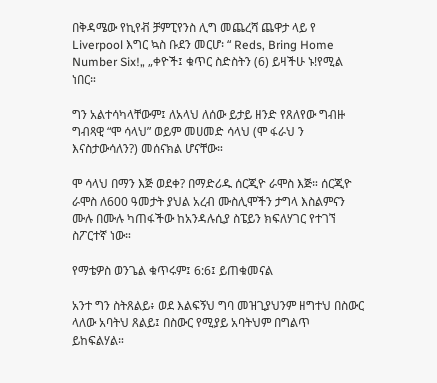በቅዳሜው የኪየቭ ቻምፒየንስ ሊግ መጨረሻ ጨዋታ ላይ የ Liverpool እግር ኳስ ቡደን መርሆ፡ “ Reds, Bring Home Number Six!„ „ቀዮች፤ ቁጥር ስድስትን (6) ይዛችሁ ኑ!የሚል ነበር።

ግን አልተሳካላቸውም፤ ለአላህ ለሰው ይታይ ዘንድ የጸለየው ግብዙ ግብጻዊ “ሞ ሳላህ” ወይም መሀመድ ሳላህ (ሞ ፋራህ ን እናስታውሳለን?) መሰናክል ሆናቸው።

ሞ ሳላህ በማን እጅ ወደቀ? በማድሪዱ ሰርጂዮ ራሞስ እጅ። ሰርጂዮ ራሞስ ለ600 ዓመታት ያህል አረብ ሙስሊሞችን ታግላ እስልምናን ሙሉ በሙሉ ካጠፋችው ከአንዳሉሲያ ስፔይን ክፍለሃገር የተገኘ ስፖርተኛ ነው።

የማቴዎስ ወንጌል ቁጥሩም፤ 6:6፤ ይጠቁመናል

አንተ ግን ስትጸልይ፥ ወደ እልፍኝህ ግባ መዝጊያህንም ዘግተህ በስውር ላለው አባትህ ጸልይ፤ በስውር የሚያይ አባትህም በግልጥ ይከፍልሃል።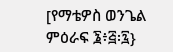[የማቴዎስ ወንጌል ምዕራፍ ፮፥፭፡፯}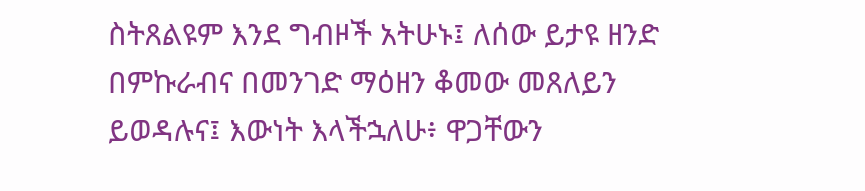ስትጸልዩም እንደ ግብዞች አትሁኑ፤ ለሰው ይታዩ ዘንድ በምኩራብና በመንገድ ማዕዘን ቆመው መጸለይን ይወዳሉና፤ እውነት እላችኋለሁ፥ ዋጋቸውን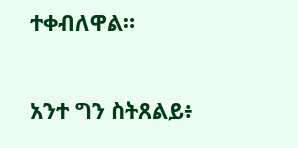ተቀብለዋል።

አንተ ግን ስትጸልይ፥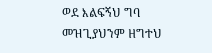ወደ እልፍኝህ ግባ መዝጊያህንም ዘግተህ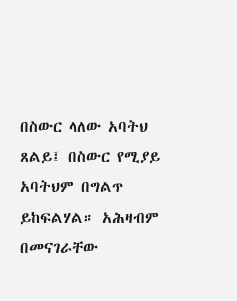በስውር ላለው አባትህ ጸልይ፤ በስውር የሚያይ አባትህም በግልጥ ይከፍልሃል። አሕዛብም በመናገራቸው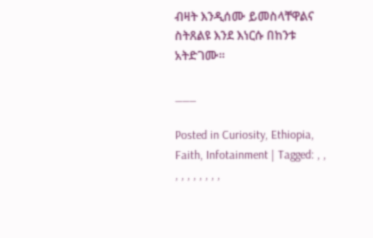ብዛት እንዲሰሙ ይመስላቸዋልና ስትጸልዩ እንደ እነርሱ በከንቱ አትድገሙ።

___

Posted in Curiosity, Ethiopia, Faith, Infotainment | Tagged: , , , , , , , , , ,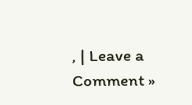, | Leave a Comment »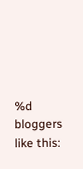%d bloggers like this: